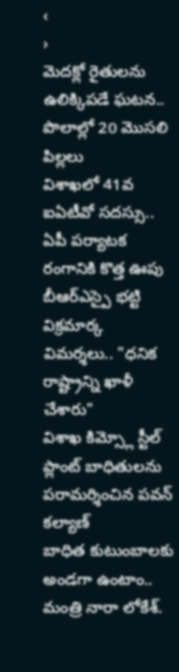‹
›
మెదక్లో రైతులను ఉలిక్కిపడే ఘటన.. పొలాల్లో 20 మొసలి పిల్లలు
విశాఖలో 41వ ఐఏటీవో సదస్సు.. ఏపీ పర్యాటక రంగానికి కొత్త ఊపు
బీఆర్ఎస్పై భట్టి విక్రమార్క విమర్శలు.. "ధనిక రాష్ట్రాన్ని ఖాళీ చేశారు"
విశాఖ కిమ్స్లో స్టీల్ ప్లాంట్ బాధితులను పరామర్శించిన పవన్ కల్యాణ్
బాధిత కుటుంబాలకు అండగా ఉంటాం.. మంత్రి నారా లోకేశ్.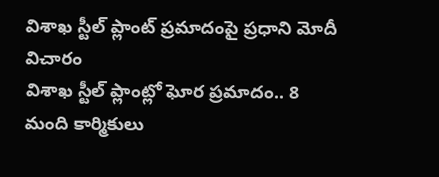విశాఖ స్టీల్ ప్లాంట్ ప్రమాదంపై ప్రధాని మోదీ విచారం
విశాఖ స్టీల్ ప్లాంట్లో ఘోర ప్రమాదం.. 8 మంది కార్మికులు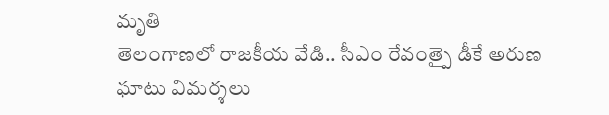మృతి
తెలంగాణలో రాజకీయ వేడి.. సీఎం రేవంత్పై డీకే అరుణ ఘాటు విమర్శలు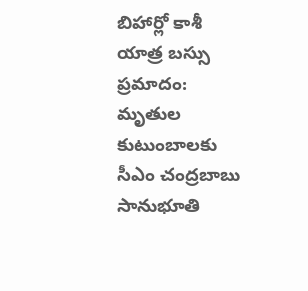బిహార్లో కాశీ యాత్ర బస్సు ప్రమాదం: మృతుల కుటుంబాలకు సీఎం చంద్రబాబు సానుభూతి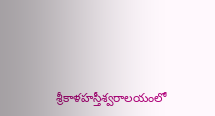శ్రీకాళహస్తీశ్వరాలయంలో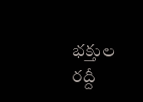భక్తుల రద్దీ